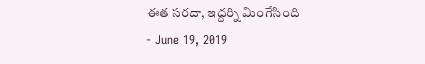ఈత సరదా, ఇద్దర్ని మింగేసింది
- June 19, 2019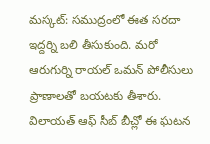మస్కట్: సముద్రంలో ఈత సరదా ఇద్దర్ని బలి తీసుకుంది. మరో ఆరుగుర్ని రాయల్ ఒమన్ పోలీసులు ప్రాణాలతో బయటకు తీశారు. విలాయత్ ఆఫ్ సీబ్ బీచ్లో ఈ ఘటన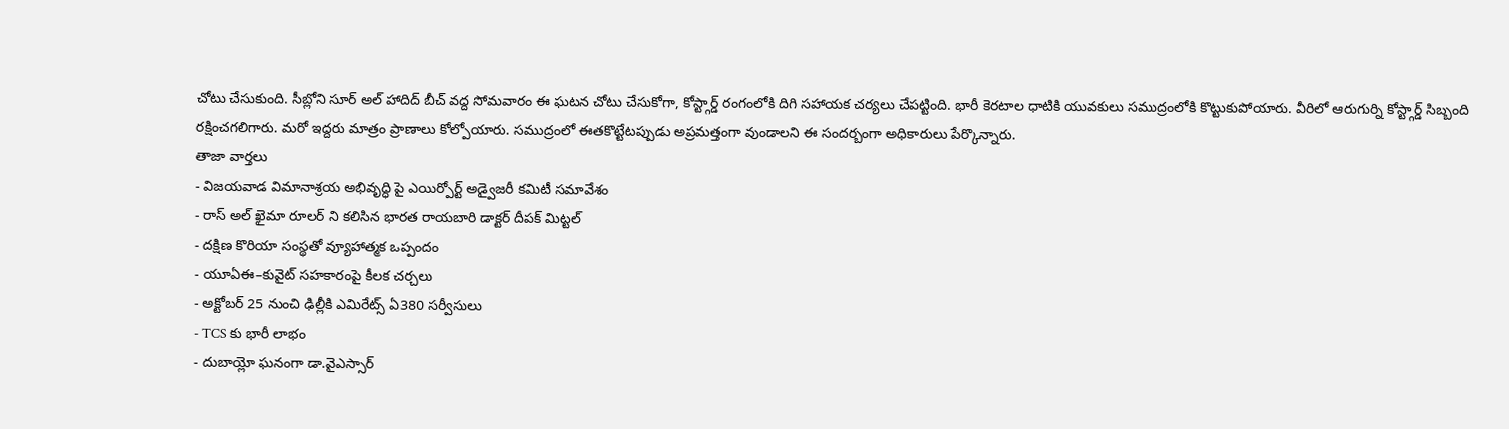చోటు చేసుకుంది. సీబ్లోని సూర్ అల్ హాదిద్ బీచ్ వద్ద సోమవారం ఈ ఘటన చోటు చేసుకోగా, కోస్ట్గార్డ్ రంగంలోకి దిగి సహాయక చర్యలు చేపట్టింది. భారీ కెరటాల ధాటికి యువకులు సముద్రంలోకి కొట్టుకుపోయారు. వీరిలో ఆరుగుర్ని కోస్ట్గార్డ్ సిబ్బంది రక్షించగలిగారు. మరో ఇద్దరు మాత్రం ప్రాణాలు కోల్పోయారు. సముద్రంలో ఈతకొట్టేటప్పుడు అప్రమత్తంగా వుండాలని ఈ సందర్బంగా అధికారులు పేర్కొన్నారు.
తాజా వార్తలు
- విజయవాడ విమానాశ్రయ అభివృద్ధి పై ఎయిర్పోర్ట్ అడ్వైజరీ కమిటీ సమావేశం
- రాస్ అల్ ఖైమా రూలర్ ని కలిసిన భారత రాయబారి డాక్టర్ దీపక్ మిట్టల్
- దక్షిణ కొరియా సంస్థతో వ్యూహాత్మక ఒప్పందం
- యూఏఈ–కువైట్ సహకారంపై కీలక చర్చలు
- అక్టోబర్ 25 నుంచి ఢిల్లీకి ఎమిరేట్స్ ఏ380 సర్వీసులు
- TCS కు భారీ లాభం
- దుబాయ్లో ఘనంగా డా.వైఎస్సార్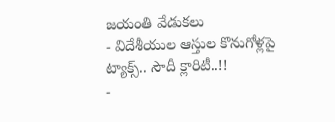జయంతి వేడుకలు
- విదేశీయుల ఆస్తుల కొనుగోళ్లపై ట్యాక్స్.. సౌదీ క్లారిటీ..!!
-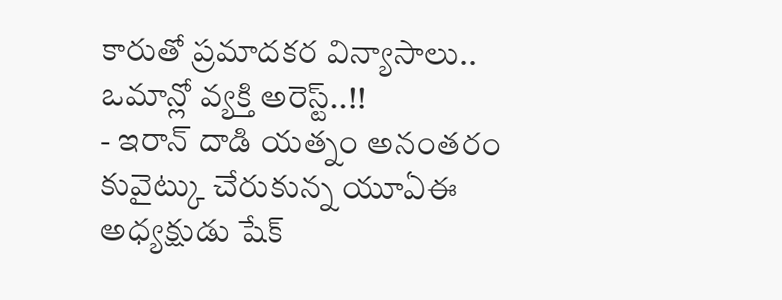కారుతో ప్రమాదకర విన్యాసాలు.. ఒమాన్లో వ్యక్తి అరెస్ట్..!!
- ఇరాన్ దాడి యత్నం అనంతరం కువైట్కు చేరుకున్న యూఏఈ అధ్యక్షుడు షేక్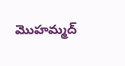మొహమ్మద్